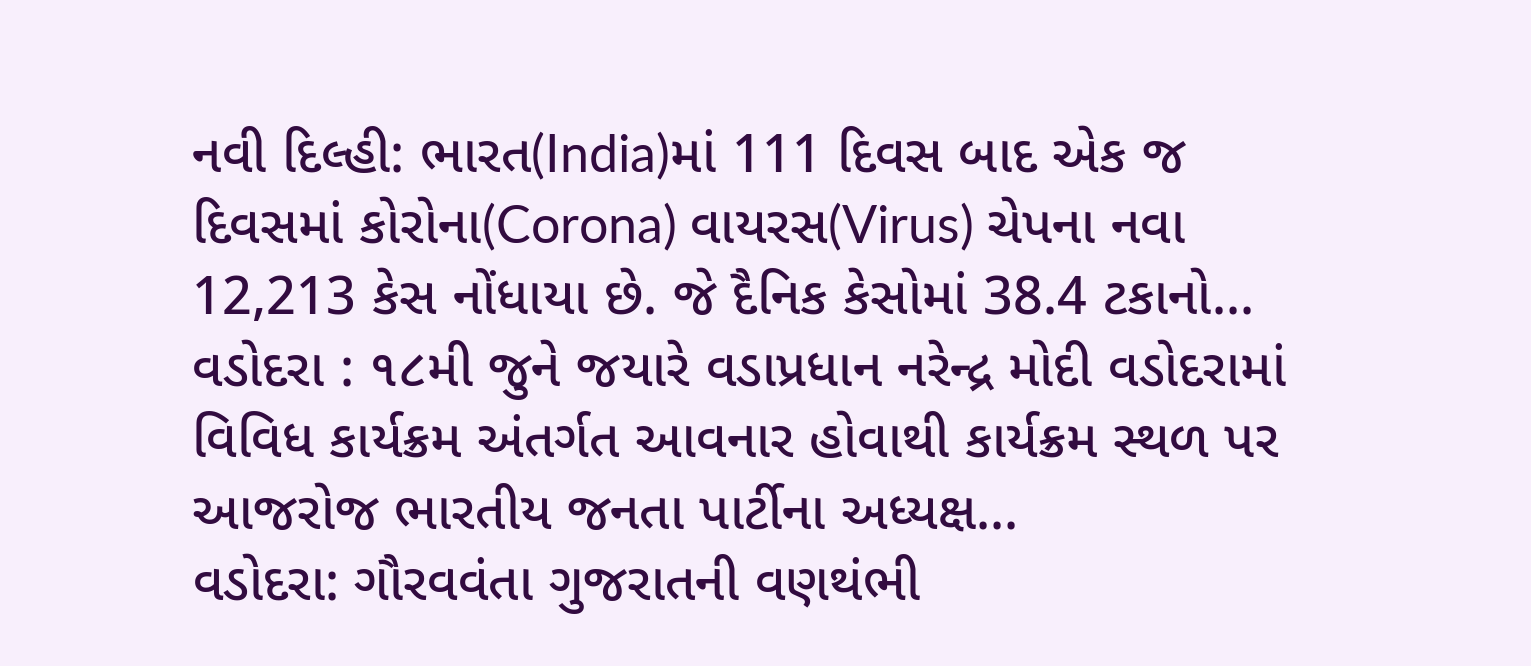નવી દિલ્હી: ભારત(India)માં 111 દિવસ બાદ એક જ દિવસમાં કોરોના(Corona) વાયરસ(Virus) ચેપના નવા 12,213 કેસ નોંધાયા છે. જે દૈનિક કેસોમાં 38.4 ટકાનો...
વડોદરા : ૧૮મી જુને જયારે વડાપ્રધાન નરેન્દ્ર મોદી વડોદરામાં વિવિધ કાર્યક્રમ અંતર્ગત આવનાર હોવાથી કાર્યક્રમ સ્થળ પર આજરોજ ભારતીય જનતા પાર્ટીના અધ્યક્ષ...
વડોદરા: ગૌરવવંતા ગુજરાતની વણથંભી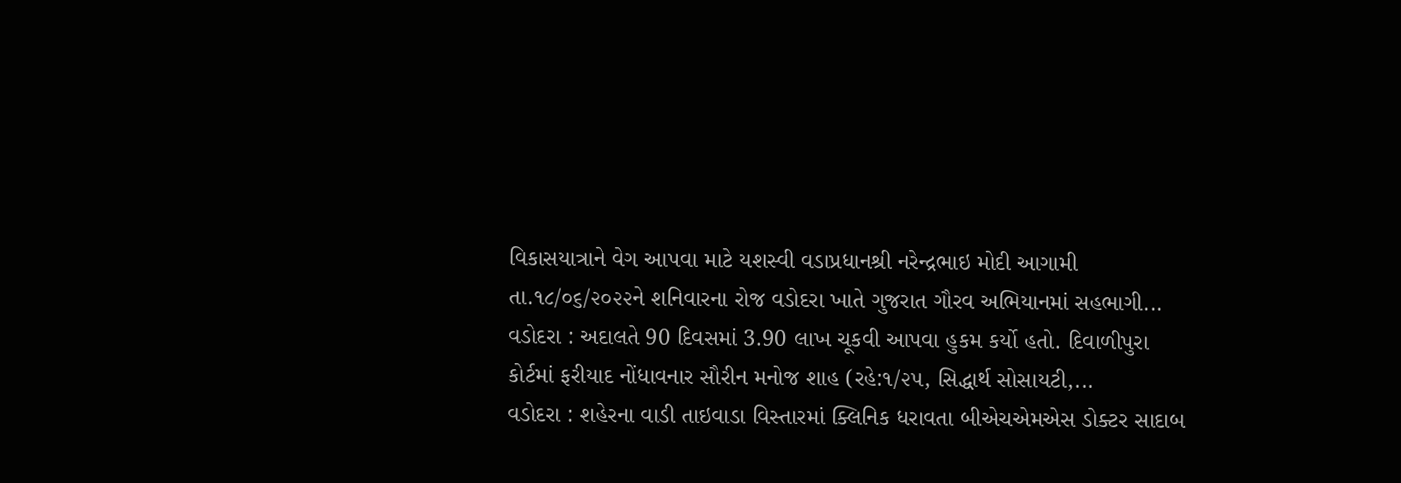વિકાસયાત્રાને વેગ આપવા માટે યશસ્વી વડાપ્રધાનશ્રી નરેન્દ્રભાઇ મોદી આગામી તા.૧૮/૦૬/૨૦૨૨ને શનિવારના રોજ વડોદરા ખાતે ગુજરાત ગૌરવ અભિયાનમાં સહભાગી...
વડોદરા : અદાલતે 90 દિવસમાં 3.90 લાખ ચૂકવી આપવા હુકમ કર્યો હતો. દિવાળીપુરા કોર્ટમાં ફરીયાદ નોંધાવનાર સૌરીન મનોજ શાહ (રહે:૧/૨૫, સિદ્ધાર્થ સોસાયટી,...
વડોદરા : શહેરના વાડી તાઇવાડા વિસ્તારમાં ક્લિનિક ધરાવતા બીએચએમએસ ડોક્ટર સાદાબ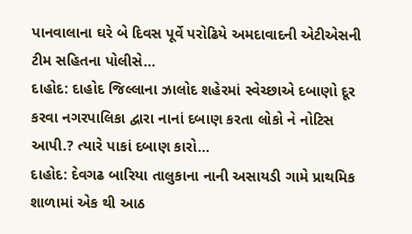પાનવાલાના ઘરે બે દિવસ પૂર્વે પરોઢિયે અમદાવાદની એટીએસની ટીમ સહિતના પોલીસે...
દાહોદ: દાહોદ જિલ્લાના ઝાલોદ શહેરમાં સ્વેચ્છાએ દબાણો દૂર કરવા નગરપાલિકા દ્વારા નાનાં દબાણ કરતા લોકો ને નોટિસ આપી.? ત્યારે પાકાં દબાણ કારો...
દાહોદ: દેવગઢ બારિયા તાલુકાના નાની અસાયડી ગામે પ્રાથમિક શાળામાં એક થી આઠ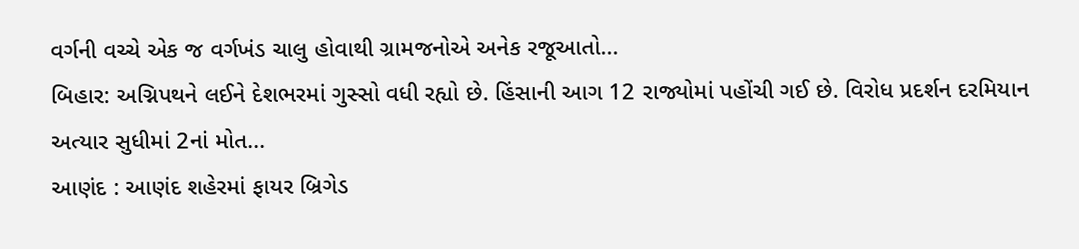વર્ગની વચ્ચે એક જ વર્ગખંડ ચાલુ હોવાથી ગ્રામજનોએ અનેક રજૂઆતો...
બિહાર: અગ્નિપથને લઈને દેશભરમાં ગુસ્સો વધી રહ્યો છે. હિંસાની આગ 12 રાજ્યોમાં પહોંચી ગઈ છે. વિરોધ પ્રદર્શન દરમિયાન અત્યાર સુધીમાં 2નાં મોત...
આણંદ : આણંદ શહેરમાં ફાયર બ્રિગેડ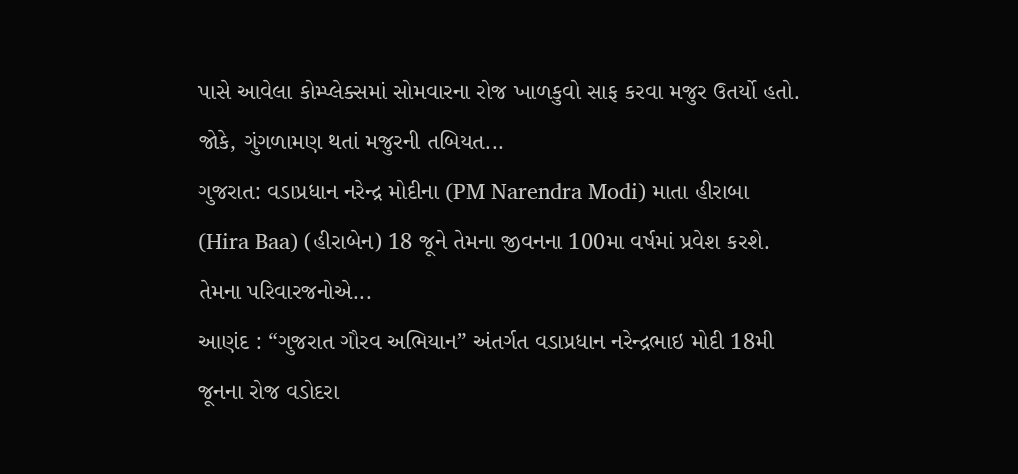પાસે આવેલા કોમ્પ્લેક્સમાં સોમવારના રોજ ખાળકુવો સાફ કરવા મજુર ઉતર્યો હતો. જોકે, ગુંગળામણ થતાં મજુરની તબિયત...
ગુજરાત: વડાપ્રધાન નરેન્દ્ર મોદીના (PM Narendra Modi) માતા હીરાબા (Hira Baa) (હીરાબેન) 18 જૂને તેમના જીવનના 100મા વર્ષમાં પ્રવેશ કરશે. તેમના પરિવારજનોએ...
આણંદ : “ગુજરાત ગૌરવ અભિયાન” અંતર્ગત વડાપ્રધાન નરેન્દ્રભાઇ મોદી 18મી જૂનના રોજ વડોદરા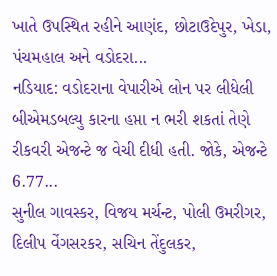ખાતે ઉપસ્થિત રહીને આણંદ, છોટાઉદેપુર, ખેડા, પંચમહાલ અને વડોદરા...
નડિયાદ: વડોદરાના વેપારીએ લોન પર લીધેલી બીએમડબલ્યુ કારના હપ્તા ન ભરી શકતાં તેણે રીકવરી એજન્ટે જ વેચી દીધી હતી. જોકે, એજન્ટે 6.77...
સુનીલ ગાવસ્કર, વિજય મર્ચન્ટ, પોલી ઉમરીગર, દિલીપ વેંગસરકર, સચિન તેંદુલકર,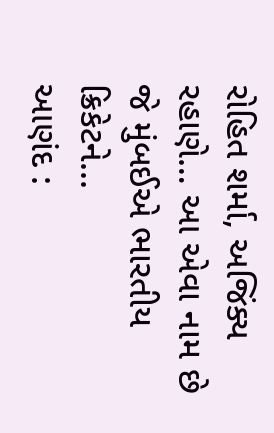રોહિત શર્મા, અજિંક્ય રહાણે… આ એવા નામ છે જે મુંબઈએ ભારતીય ક્રિકેટને...
આણંદ :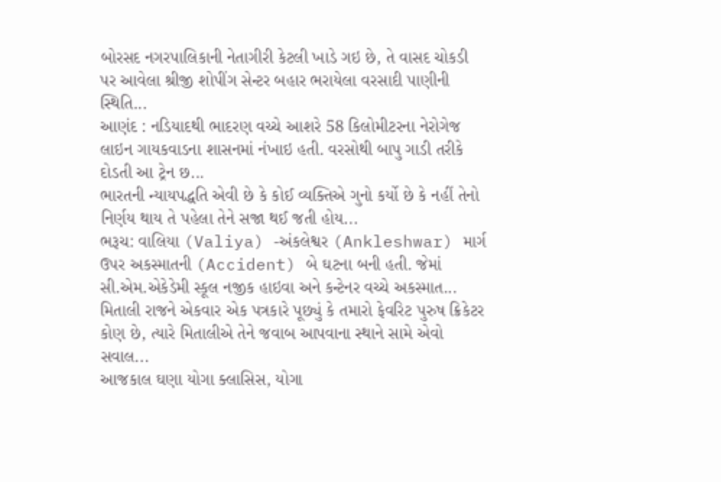બોરસદ નગરપાલિકાની નેતાગીરી કેટલી ખાડે ગઇ છે, તે વાસદ ચોકડી પર આવેલા શ્રીજી શોપીંગ સેન્ટર બહાર ભરાયેલા વરસાદી પાણીની સ્થિતિ...
આણંદ : નડિયાદથી ભાદરણ વચ્ચે આશરે 58 કિલોમીટરના નેરોગેજ લાઇન ગાયકવાડના શાસનમાં નંખાઇ હતી. વરસોથી બાપુ ગાડી તરીકે દોડતી આ ટ્રેન છ...
ભારતની ન્યાયપદ્ધતિ એવી છે કે કોઈ વ્યક્તિએ ગુનો કર્યો છે કે નહીં તેનો નિર્ણય થાય તે પહેલા તેને સજા થઈ જતી હોય...
ભરૂચ: વાલિયા (Valiya) -અંકલેશ્વર (Ankleshwar) માર્ગ ઉપર અકસ્માતની (Accident) બે ઘટના બની હતી. જેમાં સી.એમ.એકેડેમી સ્કૂલ નજીક હાઇવા અને કન્ટેનર વચ્ચે અકસ્માત...
મિતાલી રાજને એકવાર એક પત્રકારે પૂછ્યું કે તમારો ફેવરિટ પુરુષ ક્રિકેટર કોણ છે, ત્યારે મિતાલીએ તેને જવાબ આપવાના સ્થાને સામે એવો સવાલ...
આજકાલ ઘણા યોગા ક્લાસિસ, યોગા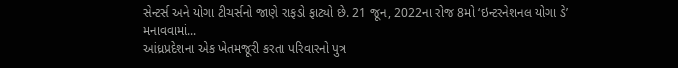સેન્ટર્સ અને યોગા ટીચર્સનો જાણે રાફડો ફાટ્યો છે. 21 જૂન, 2022ના રોજ 8મો ‘ઇન્ટરનેશનલ યોગા ડે’ મનાવવામાં...
આંધ્રપ્રદેશના એક ખેતમજૂરી કરતા પરિવારનો પુત્ર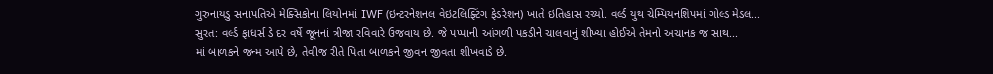ગુરુનાયડુ સનાપતિએ મેક્સિકોના લિયોનમાં IWF (ઇન્ટરનેશનલ વેઇટલિફ્ટિંગ ફેડરેશન) ખાતે ઇતિહાસ રચ્યો. વર્લ્ડ યુથ ચેમ્પિયનશિપમાં ગોલ્ડ મેડલ...
સુરત: વર્લ્ડ ફાધર્સ ડે દર વર્ષે જૂનનાં ત્રીજા રવિવારે ઉજવાય છે. જે પપ્પાની આંગળી પકડીને ચાલવાનું શીખ્યા હોઈએ તેમનો અચાનક જ સાથ...
માં બાળકને જન્મ આપે છે, તેવીજ રીતે પિતા બાળકને જીવન જીવતા શીખવાડે છે.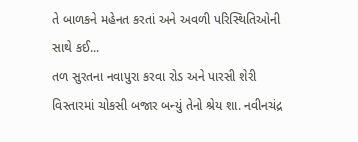તે બાળકને મહેનત કરતાં અને અવળી પરિસ્થિતિઓની સાથે કઈ...
તળ સુરતના નવાપુરા કરવા રોડ અને પારસી શેરી વિસ્તારમાં ચોકસી બજાર બન્યું તેનો શ્રેય શા. નવીનચંદ્ર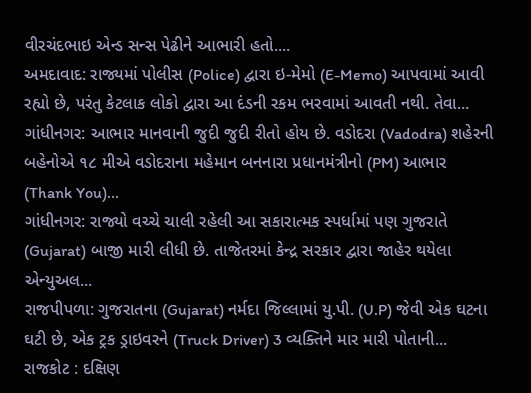વીરચંદભાઇ એન્ડ સન્સ પેઢીને આભારી હતો....
અમદાવાદ: રાજ્યમાં પોલીસ (Police) દ્વારા ઇ-મેમો (E-Memo) આપવામાં આવી રહ્યો છે, પરંતુ કેટલાક લોકો દ્વારા આ દંડની રકમ ભરવામાં આવતી નથી. તેવા...
ગાંધીનગર: આભાર માનવાની જુદી જુદી રીતો હોય છે. વડોદરા (Vadodra) શહેરની બહેનોએ ૧૮ મીએ વડોદરાના મહેમાન બનનારા પ્રધાનમંત્રીનો (PM) આભાર (Thank You)...
ગાંધીનગર: રાજ્યો વચ્ચે ચાલી રહેલી આ સકારાત્મક સ્પર્ધામાં પણ ગુજરાતે (Gujarat) બાજી મારી લીધી છે. તાજેતરમાં કેન્દ્ર સરકાર દ્વારા જાહેર થયેલા એન્યુઅલ...
રાજપીપળા: ગુજરાતના (Gujarat) નર્મદા જિલ્લામાં યુ.પી. (U.P) જેવી એક ઘટના ઘટી છે, એક ટ્રક ડ્રાઇવરને (Truck Driver) 3 વ્યક્તિને માર મારી પોતાની...
રાજકોટ : દક્ષિણ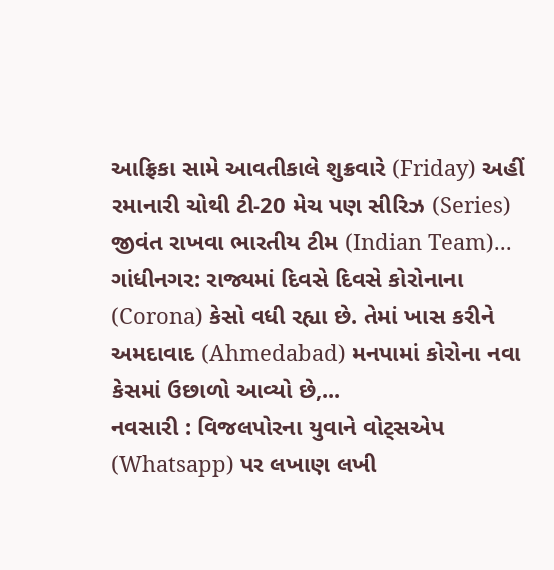આફ્રિકા સામે આવતીકાલે શુક્રવારે (Friday) અહીં રમાનારી ચોથી ટી-20 મેચ પણ સીરિઝ (Series) જીવંત રાખવા ભારતીય ટીમ (Indian Team)...
ગાંધીનગર: રાજ્યમાં દિવસે દિવસે કોરોનાના (Corona) કેસો વધી રહ્યા છે. તેમાં ખાસ કરીને અમદાવાદ (Ahmedabad) મનપામાં કોરોના નવા કેસમાં ઉછાળો આવ્યો છે,...
નવસારી : વિજલપોરના યુવાને વોટ્સએપ (Whatsapp) પર લખાણ લખી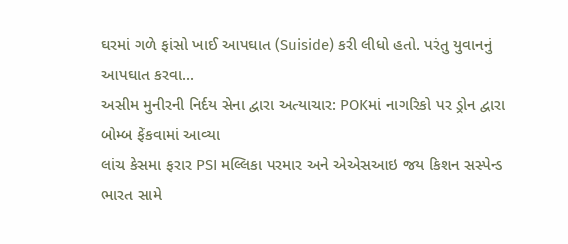ઘરમાં ગળે ફાંસો ખાઈ આપઘાત (Suiside) કરી લીધો હતો. પરંતુ યુવાનનું આપઘાત કરવા...
અસીમ મુનીરની નિર્દય સેના દ્વારા અત્યાચાર: POKમાં નાગરિકો પર ડ્રોન દ્વારા બોમ્બ ફેંકવામાં આવ્યા
લાંચ કેસમા ફરાર PSI મલ્લિકા પરમાર અને એએસઆઇ જય કિશન સસ્પેન્ડ
ભારત સામે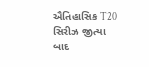ઐતિહાસિક T20 સિરીઝ જીત્યા બાદ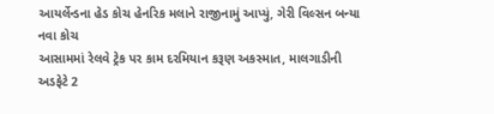આયર્લેન્ડના હેડ કોચ હેનરિક મલાને રાજીનામું આપ્યું, ગેરી વિલ્સન બન્યા નવા કોચ
આસામમાં રેલવે ટ્રેક પર કામ દરમિયાન કરૂણ અકસ્માત, માલગાડીની અડફેટે 2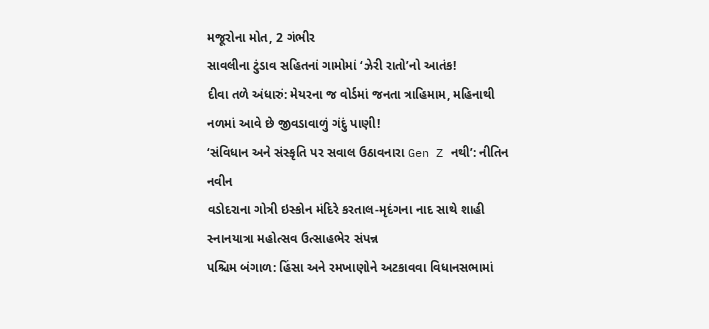મજૂરોના મોત, 2 ગંભીર
સાવલીના ટુંડાવ સહિતનાં ગામોમાં ‘ઝેરી રાતો’નો આતંક!
દીવા તળે અંધારું: મેયરના જ વોર્ડમાં જનતા ત્રાહિમામ, મહિનાથી નળમાં આવે છે જીવડાવાળું ગંદું પાણી!
‘સંવિધાન અને સંસ્કૃતિ પર સવાલ ઉઠાવનારા Gen Z નથી’: નીતિન નવીન
વડોદરાના ગોત્રી ઇસ્કોન મંદિરે કરતાલ-મૃદંગના નાદ સાથે શાહી સ્નાનયાત્રા મહોત્સવ ઉત્સાહભેર સંપન્ન
પશ્ચિમ બંગાળ: હિંસા અને રમખાણોને અટકાવવા વિધાનસભામાં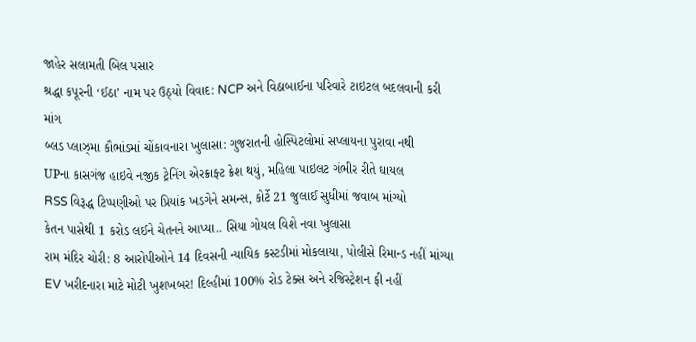જાહેર સલામતી બિલ પસાર
શ્રદ્ધા કપૂરની ‘ઈઠા’ નામ પર ઉઠ્યો વિવાદ: NCP અને વિઠાબાઈના પરિવારે ટાઇટલ બદલવાની કરી માંગ
બ્લડ પ્લાઝ્મા કૌભાંડમાં ચોંકાવનારા ખુલાસા: ગુજરાતની હોસ્પિટલોમાં સપ્લાયના પુરાવા નથી
UPના કાસગંજ હાઇવે નજીક ટ્રેનિંગ એરક્રાફ્ટ ક્રેશ થયું, મહિલા પાઇલટ ગંભીર રીતે ઘાયલ
RSS વિરૂદ્ધ ટિપ્પણીઓ પર પ્રિયાંક ખડગેને સમન્સ, કોર્ટે 21 જુલાઈ સુધીમાં જવાબ માંગ્યો
કેતન પાસેથી 1 કરોડ લઈને ચેતનને આપ્યા.. સિયા ગોયલ વિશે નવા ખુલાસા
રામ મંદિર ચોરી: 8 આરોપીઓને 14 દિવસની ન્યાયિક કસ્ટડીમાં મોકલાયા, પોલીસે રિમાન્ડ નહીં માંગ્યા
EV ખરીદનારા માટે મોટી ખુશખબર! દિલ્હીમાં 100% રોડ ટેક્સ અને રજિસ્ટ્રેશન ફી નહીં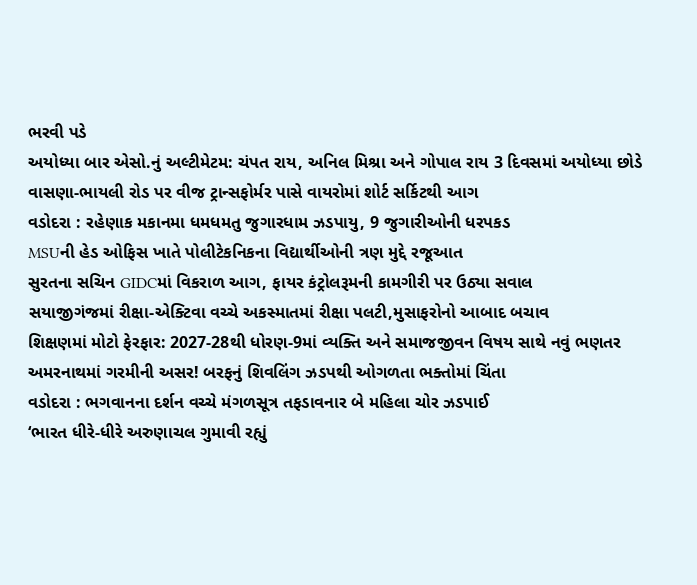ભરવી પડે
અયોધ્યા બાર એસો.નું અલ્ટીમેટમ: ચંપત રાય, અનિલ મિશ્રા અને ગોપાલ રાય 3 દિવસમાં અયોધ્યા છોડે
વાસણા-ભાયલી રોડ પર વીજ ટ્રાન્સફોર્મર પાસે વાયરોમાં શોર્ટ સર્કિટથી આગ
વડોદરા : રહેણાક મકાનમા ધમધમતુ જુગારધામ ઝડપાયુ, 9 જુગારીઓની ધરપકડ
MSUની હેડ ઓફિસ ખાતે પોલીટેકનિકના વિદ્યાર્થીઓની ત્રણ મુદ્દે રજૂઆત
સુરતના સચિન GIDCમાં વિકરાળ આગ, ફાયર કંટ્રોલરૂમની કામગીરી પર ઉઠ્યા સવાલ
સયાજીગંજમાં રીક્ષા-એક્ટિવા વચ્ચે અકસ્માતમાં રીક્ષા પલટી,મુસાફરોનો આબાદ બચાવ
શિક્ષણમાં મોટો ફેરફાર: 2027-28થી ધોરણ-9માં વ્યક્તિ અને સમાજજીવન વિષય સાથે નવું ભણતર
અમરનાથમાં ગરમીની અસર! બરફનું શિવલિંગ ઝડપથી ઓગળતા ભક્તોમાં ચિંતા
વડોદરા : ભગવાનના દર્શન વચ્ચે મંગળસૂત્ર તફડાવનાર બે મહિલા ચોર ઝડપાઈ
‘ભારત ધીરે-ધીરે અરુણાચલ ગુમાવી રહ્યું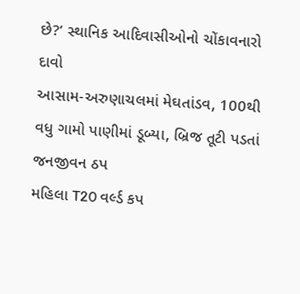છે?’ સ્થાનિક આદિવાસીઓનો ચોંકાવનારો દાવો
આસામ-અરુણાચલમાં મેઘતાંડવ, 100થી વધુ ગામો પાણીમાં ડૂબ્યા, બ્રિજ તૂટી પડતાં જનજીવન ઠપ
મહિલા T20 વર્લ્ડ કપ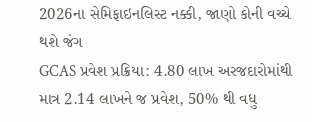2026ના સેમિફાઇનલિસ્ટ નક્કી, જાણો કોની વચ્ચે થશે જંગ
GCAS પ્રવેશ પ્રક્રિયા: 4.80 લાખ અરજદારોમાંથી માત્ર 2.14 લાખને જ પ્રવેશ, 50% થી વધુ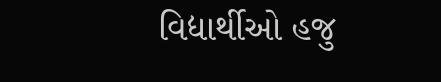વિદ્યાર્થીઓ હજુ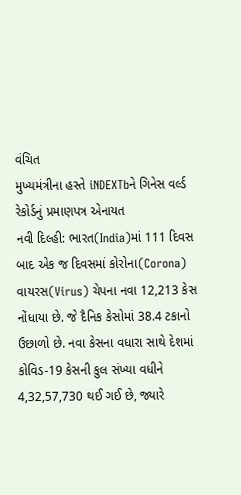વંચિત
મુખ્યમંત્રીના હસ્તે iNDEXTbને ગિનેસ વર્લ્ડ રેકોર્ડનું પ્રમાણપત્ર એનાયત
નવી દિલ્હી: ભારત(India)માં 111 દિવસ બાદ એક જ દિવસમાં કોરોના(Corona) વાયરસ(Virus) ચેપના નવા 12,213 કેસ નોંધાયા છે. જે દૈનિક કેસોમાં 38.4 ટકાનો ઉછાળો છે. નવા કેસના વધારા સાથે દેશમાં કોવિડ-19 કેસની કુલ સંખ્યા વધીને 4,32,57,730 થઈ ગઈ છે, જ્યારે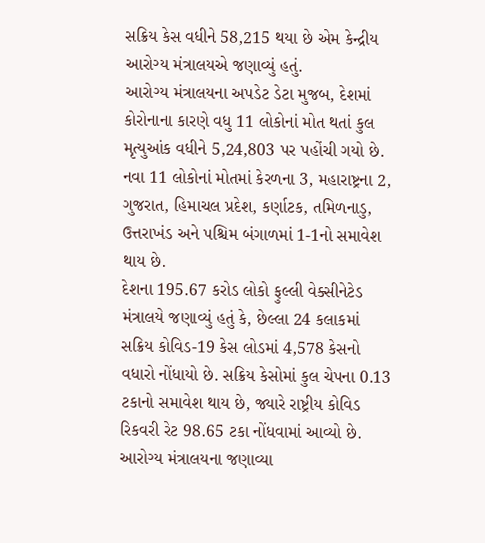સક્રિય કેસ વધીને 58,215 થયા છે એમ કેન્દ્રીય આરોગ્ય મંત્રાલયએ જણાવ્યું હતું.
આરોગ્ય મંત્રાલયના અપડેટ ડેટા મુજબ, દેશમાં કોરોનાના કારણે વધુ 11 લોકોનાં મોત થતાં કુલ મૃત્યુઆંક વધીને 5,24,803 પર પહોંચી ગયો છે. નવા 11 લોકોનાં મોતમાં કેરળના 3, મહારાષ્ટ્રના 2, ગુજરાત, હિમાચલ પ્રદેશ, કર્ણાટક, તમિળનાડુ, ઉત્તરાખંડ અને પશ્ચિમ બંગાળમાં 1-1નો સમાવેશ થાય છે.
દેશના 195.67 કરોડ લોકો ફુલ્લી વેક્સીનેટેડ
મંત્રાલયે જણાવ્યું હતું કે, છેલ્લા 24 કલાકમાં સક્રિય કોવિડ-19 કેસ લોડમાં 4,578 કેસનો વધારો નોંધાયો છે. સક્રિય કેસોમાં કુલ ચેપના 0.13 ટકાનો સમાવેશ થાય છે, જ્યારે રાષ્ટ્રીય કોવિડ રિકવરી રેટ 98.65 ટકા નોંધવામાં આવ્યો છે. આરોગ્ય મંત્રાલયના જણાવ્યા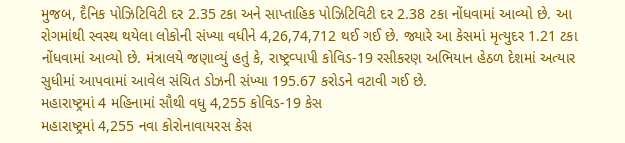મુજબ, દૈનિક પોઝિટિવિટી દર 2.35 ટકા અને સાપ્તાહિક પોઝિટિવિટી દર 2.38 ટકા નોંધવામાં આવ્યો છે. આ રોગમાંથી સ્વસ્થ થયેલા લોકોની સંખ્યા વધીને 4,26,74,712 થઈ ગઈ છે. જ્યારે આ કેસમાં મૃત્યુદર 1.21 ટકા નોંધવામાં આવ્યો છે. મંત્રાલયે જણાવ્યું હતું કે, રાષ્ટ્રવ્પાપી કોવિડ-19 રસીકરણ અભિયાન હેઠળ દેશમાં અત્યાર સુધીમાં આપવામાં આવેલ સંચિત ડોઝની સંખ્યા 195.67 કરોડને વટાવી ગઈ છે.
મહારાષ્ટ્રમાં 4 મહિનામાં સૌથી વધુ 4,255 કોવિડ-19 કેસ
મહારાષ્ટ્રમાં 4,255 નવા કોરોનાવાયરસ કેસ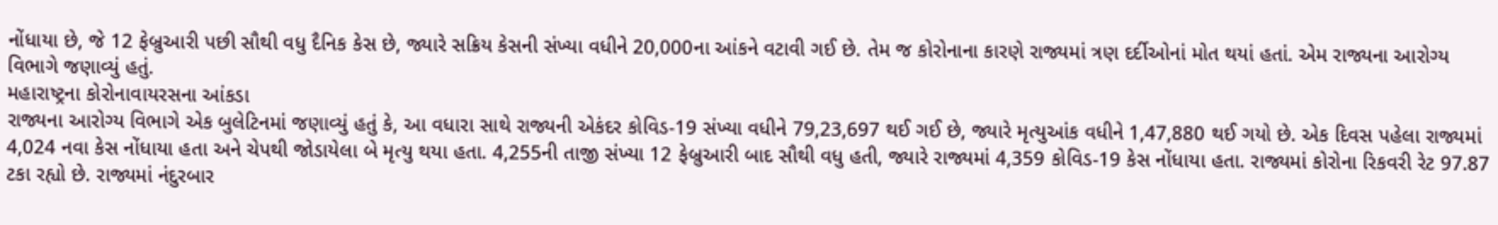નોંધાયા છે, જે 12 ફેબ્રુઆરી પછી સૌથી વધુ દૈનિક કેસ છે, જ્યારે સક્રિય કેસની સંખ્યા વધીને 20,000ના આંકને વટાવી ગઈ છે. તેમ જ કોરોનાના કારણે રાજ્યમાં ત્રણ દર્દીઓનાં મોત થયાં હતાં. એમ રાજ્યના આરોગ્ય વિભાગે જણાવ્યું હતું.
મહારાષ્ટ્રના કોરોનાવાયરસના આંકડા
રાજ્યના આરોગ્ય વિભાગે એક બુલેટિનમાં જણાવ્યું હતું કે, આ વધારા સાથે રાજ્યની એકંદર કોવિડ-19 સંખ્યા વધીને 79,23,697 થઈ ગઈ છે, જ્યારે મૃત્યુઆંક વધીને 1,47,880 થઈ ગયો છે. એક દિવસ પહેલા રાજ્યમાં 4,024 નવા કેસ નોંધાયા હતા અને ચેપથી જોડાયેલા બે મૃત્યુ થયા હતા. 4,255ની તાજી સંખ્યા 12 ફેબ્રુઆરી બાદ સૌથી વધુ હતી, જ્યારે રાજ્યમાં 4,359 કોવિડ-19 કેસ નોંધાયા હતા. રાજ્યમાં કોરોના રિકવરી રેટ 97.87 ટકા રહ્યો છે. રાજ્યમાં નંદુરબાર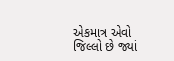એકમાત્ર એવો જિલ્લો છે જ્યાં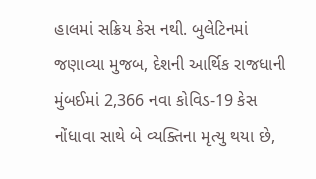હાલમાં સક્રિય કેસ નથી. બુલેટિનમાં જણાવ્યા મુજબ, દેશની આર્થિક રાજધાની મુંબઈમાં 2,366 નવા કોવિડ-19 કેસ નોંધાવા સાથે બે વ્યક્તિના મૃત્યુ થયા છે,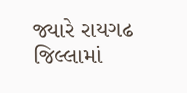જ્યારે રાયગઢ જિલ્લામાં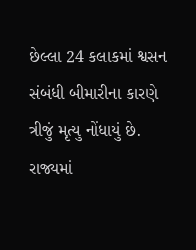છેલ્લા 24 કલાકમાં શ્વસન સંબંધી બીમારીના કારણે ત્રીજું મૃત્યુ નોંધાયું છે. રાજ્યમાં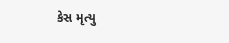કેસ મૃત્યુ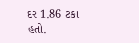દર 1.86 ટકા હતો.